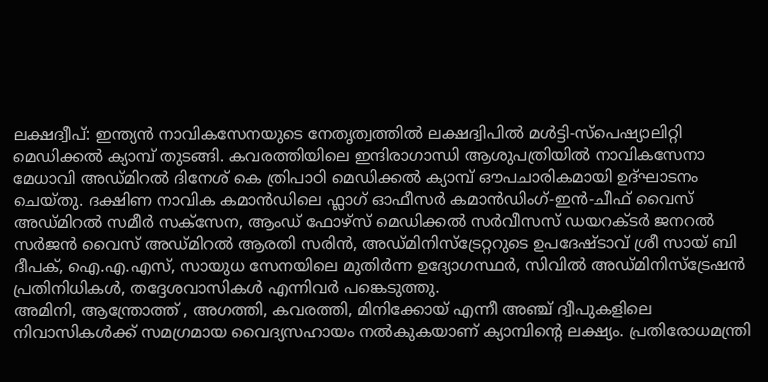ലക്ഷദ്വീപ്: ഇന്ത്യൻ നാവികസേനയുടെ നേതൃത്വത്തിൽ ലക്ഷദ്വിപിൽ മൾട്ടി-സ്പെഷ്യാലിറ്റി മെഡിക്കൽ ക്യാമ്പ് തുടങ്ങി. കവരത്തിയിലെ ഇന്ദിരാഗാന്ധി ആശുപത്രിയിൽ നാവികസേനാ മേധാവി അഡ്മിറൽ ദിനേശ് കെ ത്രിപാഠി മെഡിക്കൽ ക്യാമ്പ് ഔപചാരികമായി ഉദ്ഘാടനം ചെയ്തു. ദക്ഷിണ നാവിക കമാൻഡിലെ ഫ്ലാഗ് ഓഫീസർ കമാൻഡിംഗ്-ഇൻ-ചീഫ് വൈസ് അഡ്മിറൽ സമീർ സക്സേന, ആംഡ് ഫോഴ്സ് മെഡിക്കൽ സർവീസസ് ഡയറക്ടർ ജനറൽ സർജൻ വൈസ് അഡ്മിറൽ ആരതി സരിൻ, അഡ്മിനിസ്ട്രേറ്ററുടെ ഉപദേഷ്ടാവ് ശ്രീ സായ് ബി ദീപക്, ഐ.എ.എസ്, സായുധ സേനയിലെ മുതിർന്ന ഉദ്യോഗസ്ഥർ, സിവിൽ അഡ്മിനിസ്ട്രേഷൻ പ്രതിനിധികൾ, തദ്ദേശവാസികൾ എന്നിവർ പങ്കെടുത്തു.
അമിനി, ആന്ത്രോത്ത് , അഗത്തി, കവരത്തി, മിനിക്കോയ് എന്നീ അഞ്ച് ദ്വീപുകളിലെ നിവാസികൾക്ക് സമഗ്രമായ വൈദ്യസഹായം നൽകുകയാണ് ക്യാമ്പിന്റെ ലക്ഷ്യം. പ്രതിരോധമന്ത്രി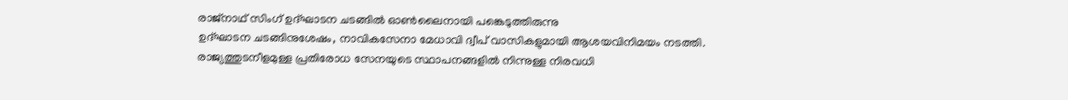രാജ്നാഥ് സിംഗ് ഉദ്ഘാടന ചടങ്ങിൽ ഓൺലൈനായി പങ്കെടുത്തിരുന്നു
ഉദ്ഘാടന ചടങ്ങിനുശേഷം, നാവികസേനാ മേധാവി ദ്വീപ് വാസികളുമായി ആശയവിനിമയം നടത്തി.
രാജ്യത്തുടനീളമുള്ള പ്രതിരോധ സേനയുടെ സ്ഥാപനങ്ങളിൽ നിന്നുള്ള നിരവധി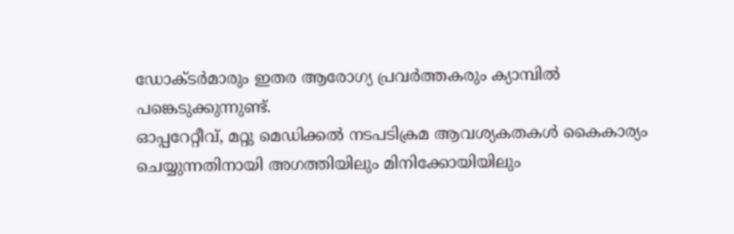ഡോക്ടർമാരും ഇതര ആരോഗ്യ പ്രവർത്തകരും ക്യാമ്പിൽ പങ്കെടുക്കുന്നുണ്ട്.
ഓപ്പറേറ്റീവ്, മറ്റു മെഡിക്കൽ നടപടിക്രമ ആവശ്യകതകൾ കൈകാര്യം ചെയ്യുന്നതിനായി അഗത്തിയിലും മിനിക്കോയിയിലും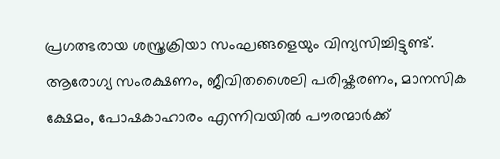പ്രഗത്ഭരായ ശസ്ത്രക്രിയാ സംഘങ്ങളെയും വിന്യസിച്ചിട്ടുണ്ട്.
ആരോഗ്യ സംരക്ഷണം, ജീവിതശൈലി പരിഷ്കരണം, മാനസിക ക്ഷേമം, പോഷകാഹാരം എന്നിവയിൽ പൗരന്മാർക്ക്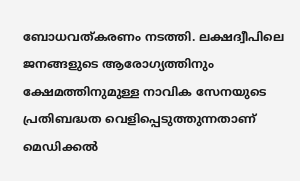ബോധവത്കരണം നടത്തി. ലക്ഷദ്വീപിലെ ജനങ്ങളുടെ ആരോഗ്യത്തിനും ക്ഷേമത്തിനുമുള്ള നാവിക സേനയുടെ പ്രതിബദ്ധത വെളിപ്പെടുത്തുന്നതാണ് മെഡിക്കൽ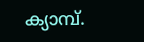ക്യാമ്പ്.